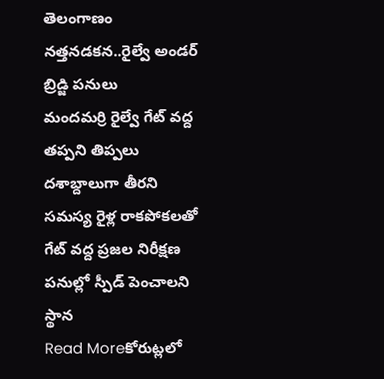తెలంగాణం
నత్తనడకన..రైల్వే అండర్ బ్రిడ్జి పనులు
మందమర్రి రైల్వే గేట్ వద్ద తప్పని తిప్పలు దశాబ్దాలుగా తీరని సమస్య రైళ్ల రాకపోకలతో గేట్ వద్ద ప్రజల నిరీక్షణ పనుల్లో స్పీడ్ పెంచాలని స్థాన
Read Moreకోరుట్లలో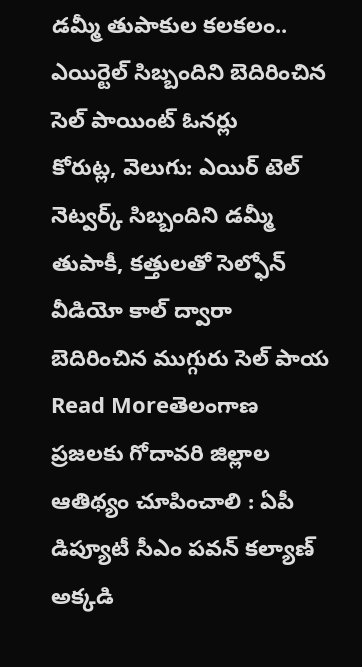డమ్మీ తుపాకుల కలకలం.. ఎయిర్టెల్ సిబ్బందిని బెదిరించిన సెల్ పాయింట్ ఓనర్లు
కోరుట్ల, వెలుగు: ఎయిర్ టెల్ నెట్వర్క్ సిబ్బందిని డమ్మీ తుపాకీ, కత్తులతో సెల్ఫోన్ వీడియో కాల్ ద్వారా బెదిరించిన ముగ్గురు సెల్ పాయ
Read Moreతెలంగాణ ప్రజలకు గోదావరి జిల్లాల ఆతిథ్యం చూపించాలి : ఏపీ డిప్యూటీ సీఎం పవన్ కల్యాణ్
అక్కడి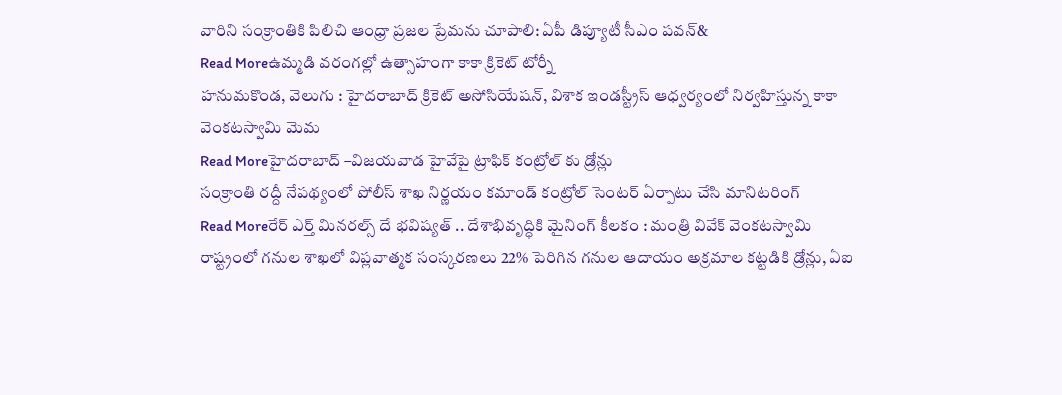వారిని సంక్రాంతికి పిలిచి ఆంధ్రా ప్రజల ప్రేమను చూపాలి: ఏపీ డిప్యూటీ సీఎం పవన్&
Read Moreఉమ్మడి వరంగల్లో ఉత్సాహంగా కాకా క్రికెట్ టోర్నీ
హనుమకొండ, వెలుగు : హైదరాబాద్ క్రికెట్ అసోసియేషన్, విశాక ఇండస్ట్రీస్ ఆధ్వర్యంలో నిర్వహిస్తున్న కాకా వెంకటస్వామి మెమ
Read Moreహైదరాబాద్ –విజయవాడ హైవేపై ట్రాఫిక్ కంట్రోల్ కు డ్రోన్లు
సంక్రాంతి రద్దీ నేపథ్యంలో పోలీస్ శాఖ నిర్ణయం కమాండ్ కంట్రోల్ సెంటర్ ఏర్పాటు చేసి మానిటరింగ్
Read Moreరేర్ ఎర్త్ మినరల్స్ దే భవిష్యత్ .. దేశాభివృద్ధికి మైనింగ్ కీలకం : మంత్రి వివేక్ వెంకటస్వామి
రాష్ట్రంలో గనుల శాఖలో విప్లవాత్మక సంస్కరణలు 22% పెరిగిన గనుల ఆదాయం అక్రమాల కట్టడికి డ్రోన్లు, ఏఐ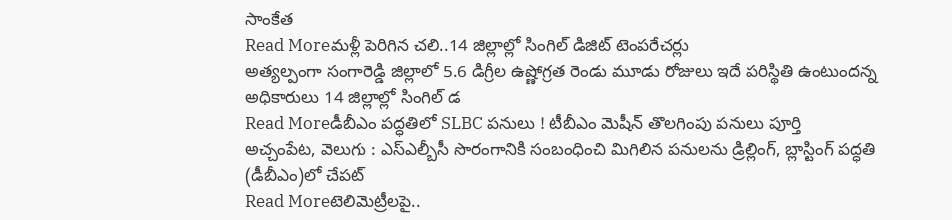సాంకేత
Read Moreమళ్లీ పెరిగిన చలి..14 జిల్లాల్లో సింగిల్ డిజిట్ టెంపరేచర్లు
అత్యల్పంగా సంగారెడ్డి జిల్లాలో 5.6 డిగ్రీల ఉష్ణోగ్రత రెండు మూడు రోజులు ఇదే పరిస్థితి ఉంటుందన్న అధికారులు 14 జిల్లాల్లో సింగిల్ డ
Read Moreడీబీఎం పద్ధతిలో SLBC పనులు ! టీబీఎం మెషీన్ తొలగింపు పనులు పూర్తి
అచ్చంపేట, వెలుగు : ఎస్ఎల్బీసీ సొరంగానికి సంబంధించి మిగిలిన పనులను డ్రిల్లింగ్, బ్లాస్టింగ్ పద్ధతి (డీబీఎం)లో చేపట్
Read Moreటెలిమెట్రీలపై..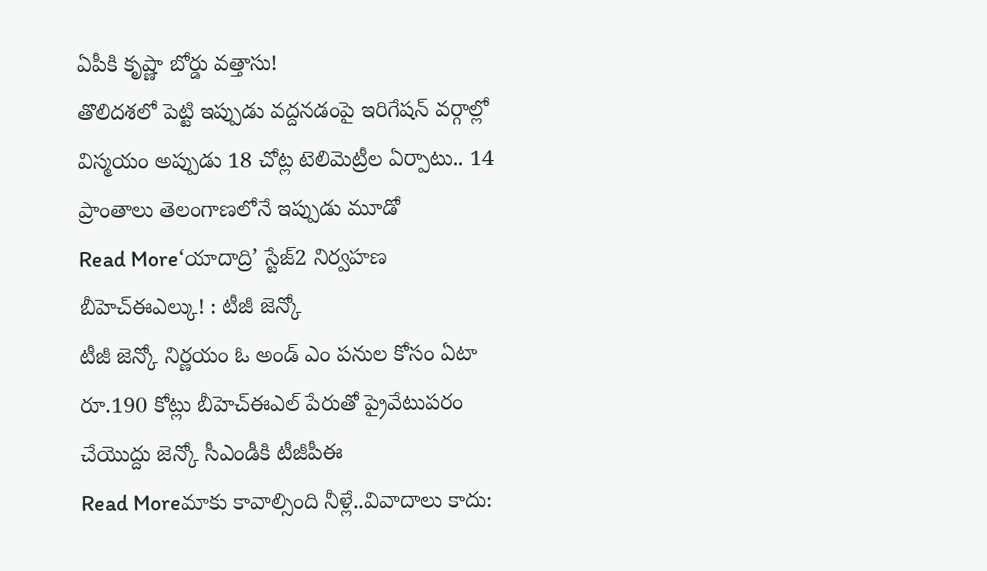ఏపీకి కృష్ణా బోర్డు వత్తాసు!
తొలిదశలో పెట్టి ఇప్పుడు వద్దనడంపై ఇరిగేషన్ వర్గాల్లో విస్మయం అప్పుడు 18 చోట్ల టెలిమెట్రీల ఏర్పాటు.. 14 ప్రాంతాలు తెలంగాణలోనే ఇప్పుడు మూడో
Read More‘యాదాద్రి’ స్టేజ్2 నిర్వహణ బీహెచ్ఈఎల్కు! : టీజీ జెన్కో
టీజీ జెన్కో నిర్ణయం ఓ అండ్ ఎం పనుల కోసం ఏటా రూ.190 కోట్లు బీహెచ్ఈఎల్ పేరుతో ప్రైవేటుపరం చేయొద్దు జెన్కో సీఎండీకి టీజీపీఈ
Read Moreమాకు కావాల్సింది నీళ్లే..వివాదాలు కాదు: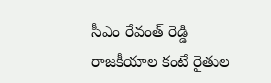సీఎం రేవంత్ రెడ్డి
రాజకీయాల కంటే రైతుల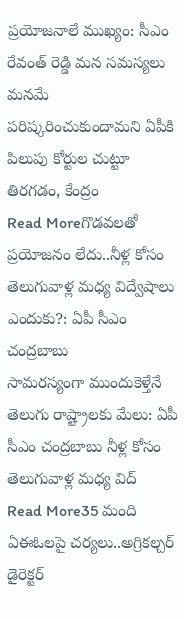ప్రయోజనాలే ముఖ్యం: సీఎం రేవంత్ రెడ్డి మన సమస్యలు మనమే పరిష్కరించుకుందామని ఏపీకి పిలుపు కోర్టుల చుట్టూ తిరగడం, కేంద్రం
Read Moreగొడవలతో ప్రయోజనం లేదు..నీళ్ల కోసం తెలుగువాళ్ల మధ్య విద్వేషాలు ఎందుకు?: ఏపీ సీఎం చంద్రబాబు
సామరస్యంగా ముందుకెళ్తేనే తెలుగు రాష్ట్రాలకు మేలు: ఏపీ సీఎం చంద్రబాబు నీళ్ల కోసం తెలుగువాళ్ల మధ్య విద్
Read More35 మంది ఏఈఓలపై చర్యలు..అగ్రికల్చర్ డైరెక్టర్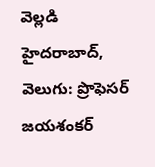వెల్లడి
హైదరాబాద్, వెలుగు: ప్రొఫెసర్ జయశంకర్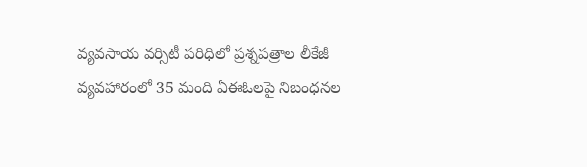వ్యవసాయ వర్సిటీ పరిధిలో ప్రశ్నపత్రాల లీకేజీ వ్యవహారంలో 35 మంది ఏఈఓలపై నిబంధనల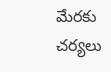మేరకు చర్యలు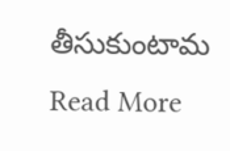తీసుకుంటామ
Read More